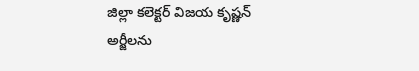జిల్లా కలెక్టర్ విజయ కృష్ణన్
అర్జీలను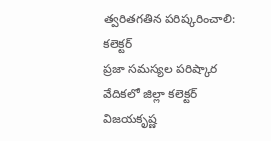త్వరితగతిన పరిష్కరించాలి: కలెక్టర్
ప్రజా సమస్యల పరిష్కార వేదికలో జిల్లా కలెక్టర్ విజయకృష్ణ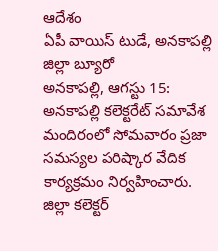ఆదేశం
ఏపీ వాయిస్ టుడే, అనకాపల్లి జిల్లా బ్యూరో
అనకాపల్లి, ఆగస్టు 15: అనకాపల్లి కలెక్టరేట్ సమావేశ మందిరంలో సోమవారం ప్రజా సమస్యల పరిష్కార వేదిక కార్యక్రమం నిర్వహించారు.
జిల్లా కలెక్టర్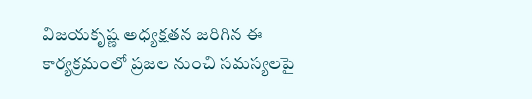విజయకృష్ణ అధ్యక్షతన జరిగిన ఈ కార్యక్రమంలో ప్రజల నుంచి సమస్యలపై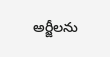అర్జీలను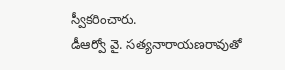స్వీకరించారు.
డీఆర్వో వై. సత్యనారాయణరావుతో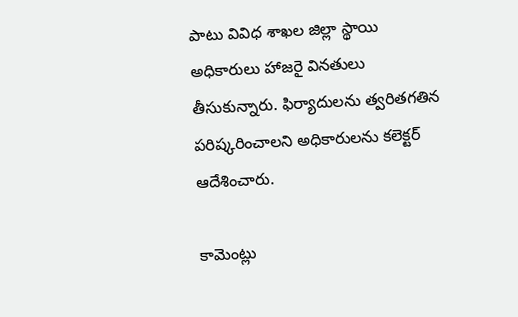పాటు వివిధ శాఖల జిల్లా స్థాయి అధికారులు హాజరై వినతులు తీసుకున్నారు. ఫిర్యాదులను త్వరితగతిన పరిష్కరించాలని అధికారులను కలెక్టర్ ఆదేశించారు.

కామెంట్లు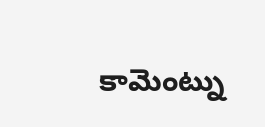కామెంట్ను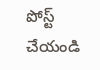పోస్ట్ చేయండి